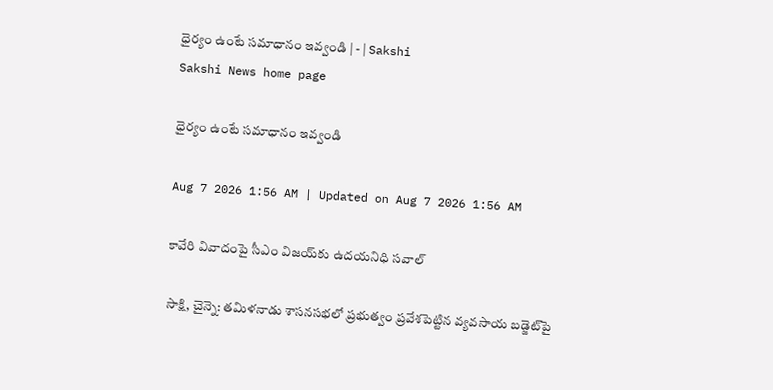ధైర్యం ఉంటే సమాధానం ఇవ్వండి | - | Sakshi
Sakshi News home page

ధైర్యం ఉంటే సమాధానం ఇవ్వండి

Aug 7 2026 1:56 AM | Updated on Aug 7 2026 1:56 AM

కావేరి వివాదంపై సీఎం విజయ్‌కు ఉదయనిధి సవాల్‌

సాక్షి, చైన్నె: తమిళనాడు శాసనసభలో ప్రభుత్వం ప్రవేశపెట్టిన వ్యవసాయ బడ్జెట్‌పై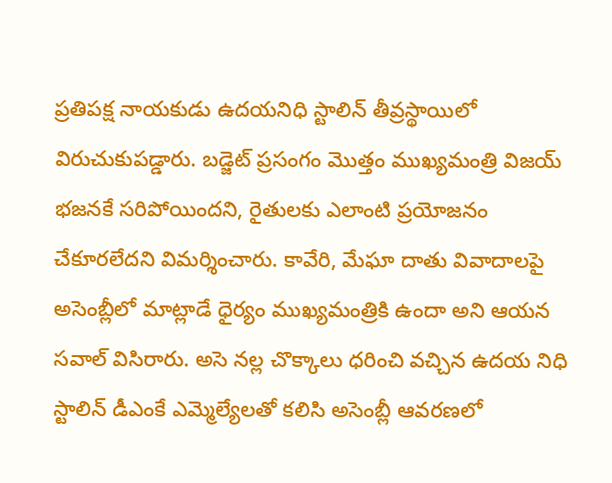ప్రతిపక్ష నాయకుడు ఉదయనిధి స్టాలిన్‌ తీవ్రస్థాయిలో విరుచుకుపడ్డారు. బడ్జెట్‌ ప్రసంగం మొత్తం ముఖ్యమంత్రి విజయ్‌ భజనకే సరిపోయిందని, రైతులకు ఎలాంటి ప్రయోజనం చేకూరలేదని విమర్శించారు. కావేరి, మేఘా దాతు వివాదాలపై అసెంబ్లీలో మాట్లాడే ధైర్యం ముఖ్యమంత్రికి ఉందా అని ఆయన సవాల్‌ విసిరారు. అసె నల్ల చొక్కాలు ధరించి వచ్చిన ఉదయ నిధి స్టాలిన్‌ డీఎంకే ఎమ్మెల్యేలతో కలిసి అసెంబ్లీ ఆవరణలో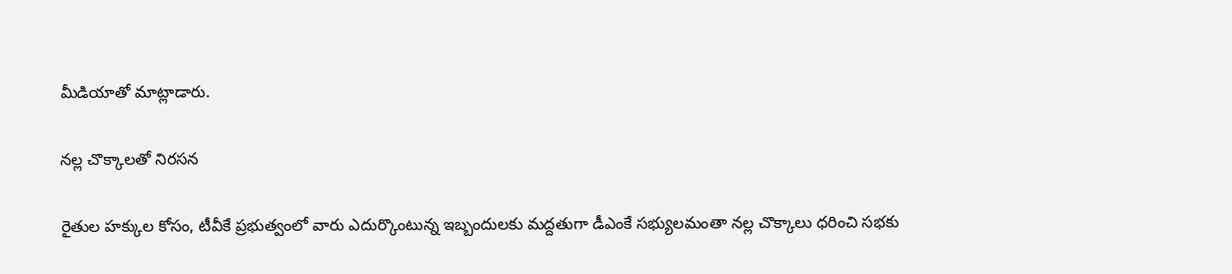మీడియాతో మాట్లాడారు.

నల్ల చొక్కాలతో నిరసన

రైతుల హక్కుల కోసం, టీవీకే ప్రభుత్వంలో వారు ఎదుర్కొంటున్న ఇబ్బందులకు మద్దతుగా డీఎంకే సభ్యులమంతా నల్ల చొక్కాలు ధరించి సభకు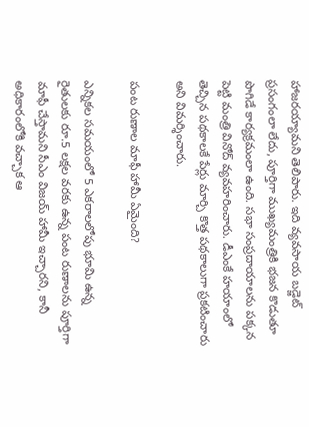హాజరయ్యామని తెలిపారు. ఇది వ్యవసాయ బడ్జెట్‌ ప్రసంగంలా లేదు, పూర్తిగా ముఖ్యమంత్రికి భజన కొడుతూ పొగిడే కార్యక్రమంలా ఉంది. సభా సంప్రదాయాలను పక్కన పెట్టి మంత్రి వినోద్‌ వ్యవహరించారు. డీఎంకే హయాంలో తెచ్చిన పథకాలకే పేర్లు మార్చి కొత్త పథకాలుగా ప్రకటించారు అని విమర్శించారు.

పంట రుణాల మాఫీ హామీ ఏమైంది?

ఎన్నికల సమయంలో 5 ఎకరాలలోపు భూమి ఉన్న రైతులకు రూ.5 లక్షల వరకు ఉన్న పంట రుణాలను పూర్తిగా మాఫీ చేస్తామని సీఎం విజయ్‌ హామీ ఇచ్చారని, కానీ అధికారంలోకి వచ్చాక ఆ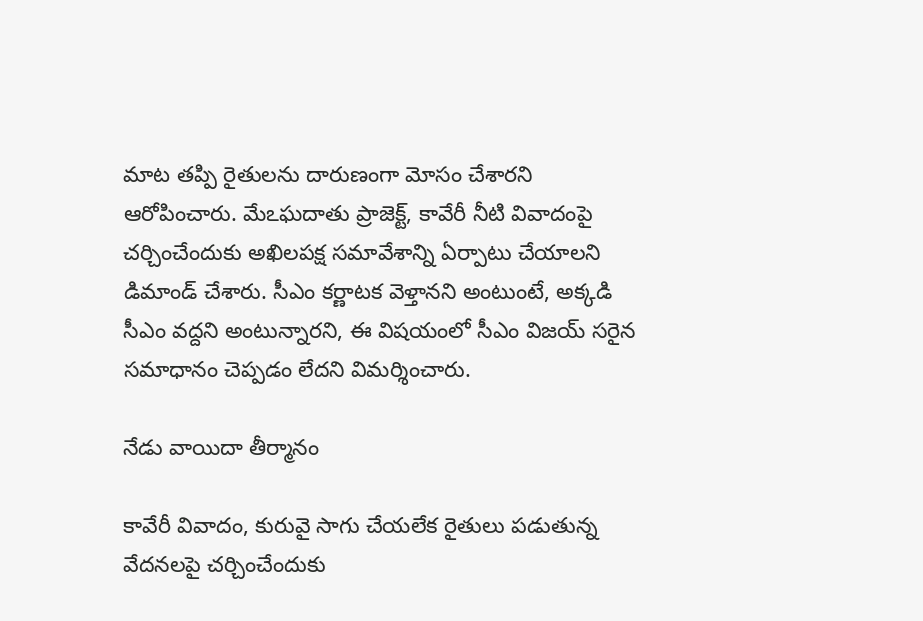మాట తప్పి రైతులను దారుణంగా మోసం చేశారని ఆరోపించారు. మేఽఘదాతు ప్రాజెక్ట్‌, కావేరీ నీటి వివాదంపై చర్చించేందుకు అఖిలపక్ష సమావేశాన్ని ఏర్పాటు చేయాలని డిమాండ్‌ చేశారు. సీఎం కర్ణాటక వెళ్తానని అంటుంటే, అక్కడి సీఎం వద్దని అంటున్నారని, ఈ విషయంలో సీఎం విజయ్‌ సరైన సమాధానం చెప్పడం లేదని విమర్శించారు.

నేడు వాయిదా తీర్మానం

కావేరీ వివాదం, కురువై సాగు చేయలేక రైతులు పడుతున్న వేదనలపై చర్చించేందుకు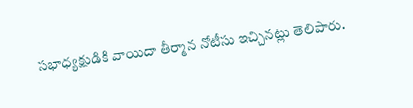సభాధ్యక్షుడికి వాయిదా తీర్మాన నోటీసు ఇచ్చినట్లు తెలిపారు.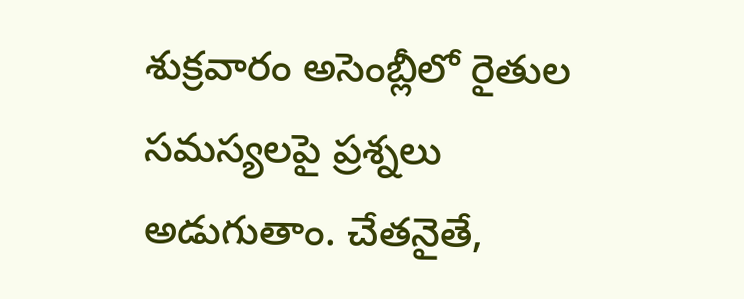శుక్రవారం అసెంబ్లీలో రైతుల సమస్యలపై ప్రశ్నలు అడుగుతాం. చేతనైతే,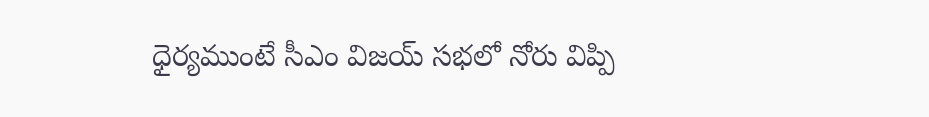ధైర్యముంటే సీఎం విజయ్‌ సభలో నోరు విప్పి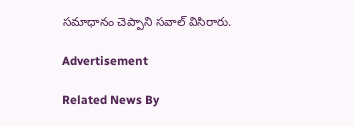సమాధానం చెప్పాని సవాల్‌ విసిరారు.

Advertisement

Related News By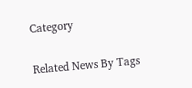Category

Related News By Tags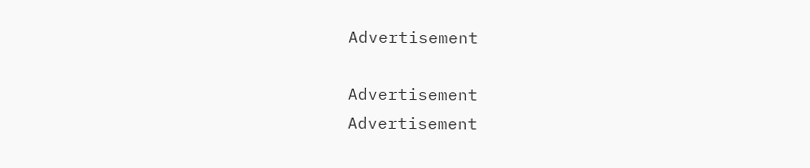Advertisement

Advertisement
Advertisement